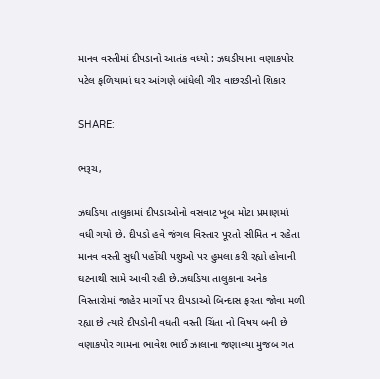માનવ વસ્તીમાં દીપડાનો આતંક વધ્યો : ઝઘડીયાના વણાકપોર પટેલ ફળિયામાં ઘર આંગણે બાંધેલી ગીર વાછરડીનો શિકાર

SHARE:

ભરૂચ,

ઝઘડિયા તાલુકામાં દીપડાઓનો વસવાટ ખૂબ મોટા પ્રમાણમાં વધી ગયો છે. દીપડો હવે જંગલ વિસ્તાર પૂરતો સીમિત ન રહેતા માનવ વસ્તી સુધી પહોંચી પશુઓ પર હુમલા કરી રહ્યો હોવાની ઘટનાથી સામે‌ આવી રહી છે.ઝઘડિયા તાલુકાના અનેક વિસ્તારોમાં જાહેર માર્ગો પર દીપડાઓ બિન્દાસ ફરતા જોવા મળી રહ્યા છે ત્યારે દીપડોની વધતી વસ્તી ચિંતા નો વિષય બની છે વણાકપોર ગામના ભાવેશ ભાઈ ઝાલાના જણાવ્યા મુજબ ગત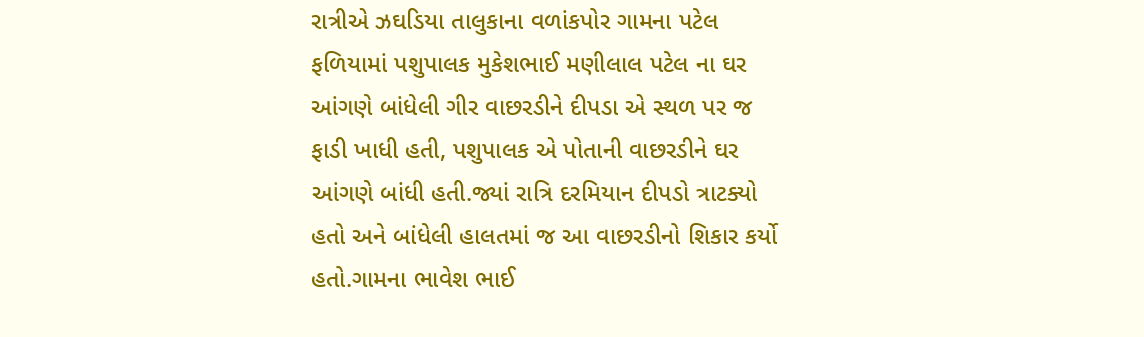રાત્રીએ ઝઘડિયા તાલુકાના વળાંકપોર ગામના પટેલ ફળિયામાં પશુપાલક મુકેશભાઈ મણીલાલ પટેલ ના ઘર આંગણે બાંધેલી ગીર વાછરડીને દીપડા એ સ્થળ પર જ ફાડી ખાધી હતી, પશુપાલક એ પોતાની વાછરડીને ઘર આંગણે બાંધી હતી.જ્યાં રાત્રિ દરમિયાન દીપડો ત્રાટક્યો હતો અને બાંધેલી હાલતમાં જ આ વાછરડીનો શિકાર કર્યો હતો.ગામના ભાવેશ ભાઈ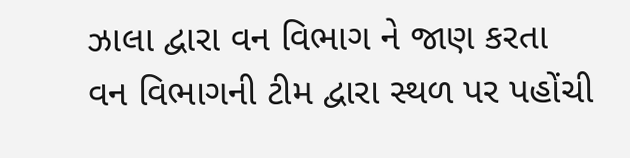ઝાલા દ્વારા વન વિભાગ ને જાણ કરતા વન વિભાગની ટીમ દ્વારા સ્થળ પર પહોંચી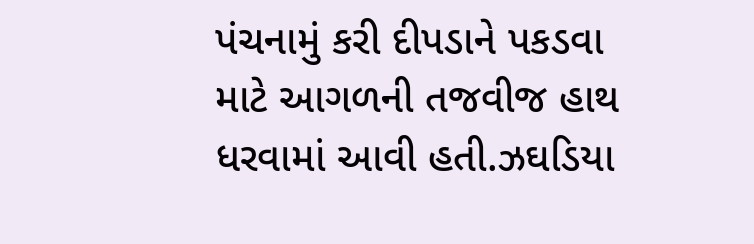પંચનામું કરી દીપડાને પકડવા માટે આગળની તજવીજ હાથ ધરવામાં આવી હતી.ઝઘડિયા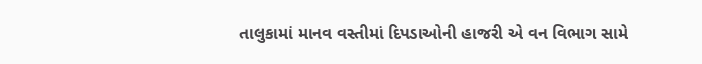તાલુકામાં માનવ વસ્તીમાં દિપડાઓની હાજરી એ વન વિભાગ સામે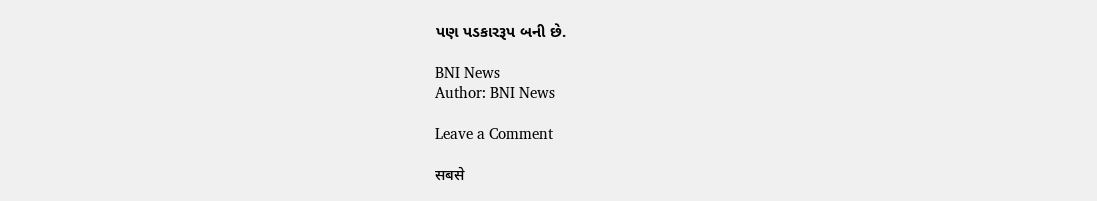પણ પડકારરૂપ બની છે.

BNI News
Author: BNI News

Leave a Comment

सबसे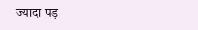ज्यादा पड़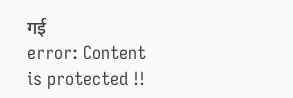गई
error: Content is protected !!